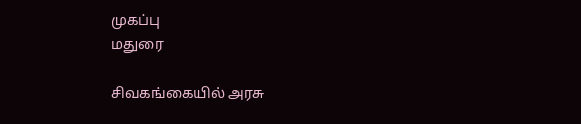முகப்பு
மதுரை

சிவகங்கையில் அரசு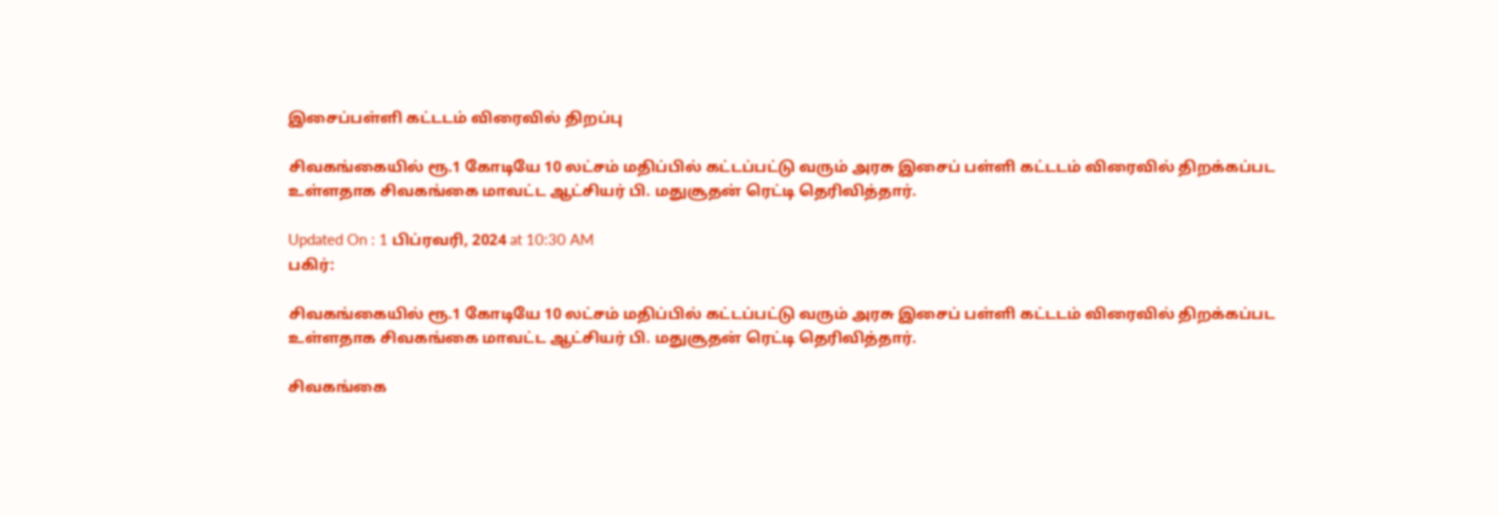இசைப்பள்ளி கட்டடம் விரைவில் திறப்பு

சிவகங்கையில் ரூ.1 கோடியே 10 லட்சம் மதிப்பில் கட்டப்பட்டு வரும் அரசு இசைப் பள்ளி கட்டடம் விரைவில் திறக்கப்பட உள்ளதாக சிவகங்கை மாவட்ட ஆட்சியர் பி. மதுசூதன் ரெட்டி தெரிவித்தார்.

Updated On : 1 பிப்ரவரி, 2024 at 10:30 AM
பகிர்:

சிவகங்கையில் ரூ.1 கோடியே 10 லட்சம் மதிப்பில் கட்டப்பட்டு வரும் அரசு இசைப் பள்ளி கட்டடம் விரைவில் திறக்கப்பட உள்ளதாக சிவகங்கை மாவட்ட ஆட்சியர் பி. மதுசூதன் ரெட்டி தெரிவித்தார்.

சிவகங்கை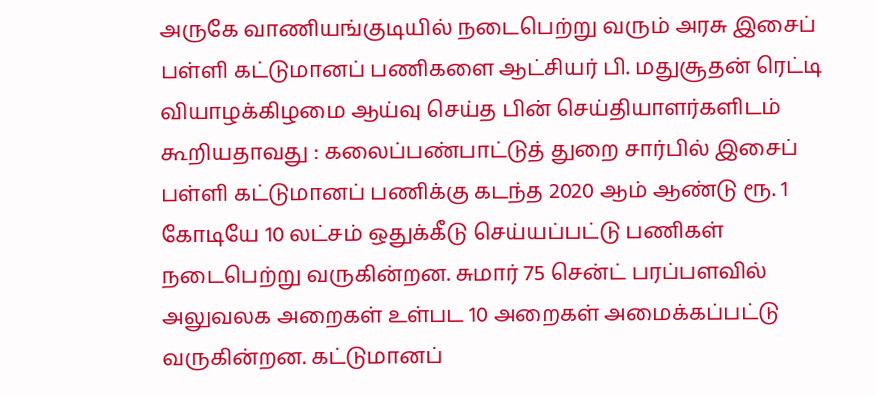அருகே வாணியங்குடியில் நடைபெற்று வரும் அரசு இசைப் பள்ளி கட்டுமானப் பணிகளை ஆட்சியர் பி. மதுசூதன் ரெட்டி வியாழக்கிழமை ஆய்வு செய்த பின் செய்தியாளர்களிடம் கூறியதாவது : கலைப்பண்பாட்டுத் துறை சார்பில் இசைப் பள்ளி கட்டுமானப் பணிக்கு கடந்த 2020 ஆம் ஆண்டு ரூ. 1 கோடியே 10 லட்சம் ஒதுக்கீடு செய்யப்பட்டு பணிகள் நடைபெற்று வருகின்றன. சுமார் 75 சென்ட் பரப்பளவில் அலுவலக அறைகள் உள்பட 10 அறைகள் அமைக்கப்பட்டு வருகின்றன. கட்டுமானப்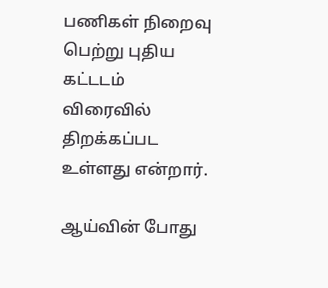பணிகள் நிறைவு பெற்று புதிய கட்டடம் விரைவில் திறக்கப்பட உள்ளது என்றார்.

ஆய்வின் போது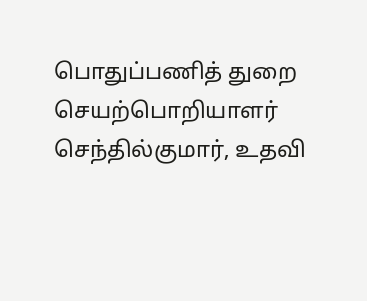பொதுப்பணித் துறை செயற்பொறியாளர் செந்தில்குமார், உதவி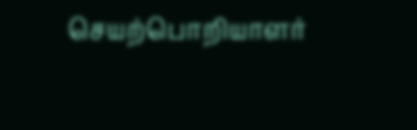செயற்பொறியாளர்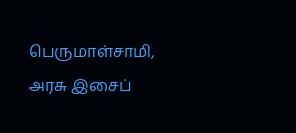பெருமாள்சாமி, அரசு இசைப்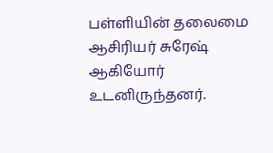பள்ளியின் தலைமை ஆசிரியர் சுரேஷ் ஆகியோர் உடனிருந்தனர்.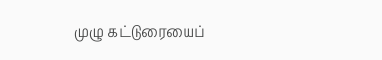முழு கட்டுரையைப்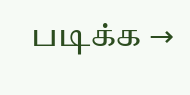படிக்க →